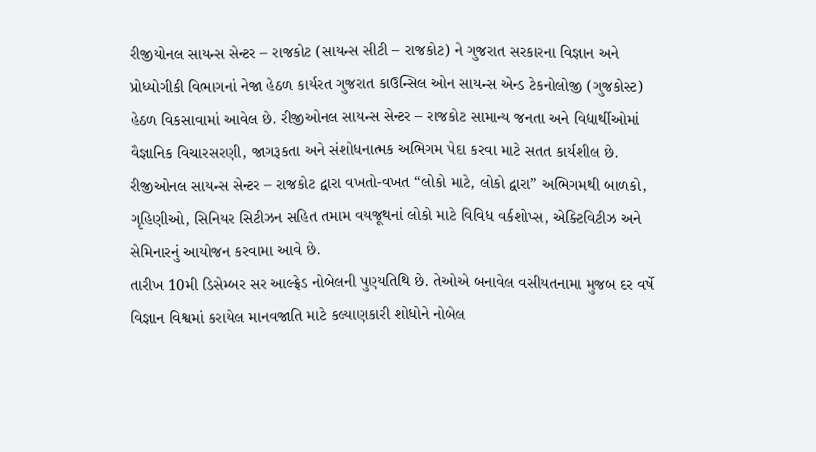રીજીયોનલ સાયન્સ સેન્ટર – રાજકોટ (સાયન્સ સીટી – રાજકોટ) ને ગુજરાત સરકારના વિજ્ઞાન અને પ્રોધ્યોગીકી વિભાગનાં નેજા હેઠળ કાર્યરત ગુજરાત કાઉન્સિલ ઓન સાયન્સ એન્ડ ટેકનોલોજી (ગુજકોસ્ટ) હેઠળ વિકસાવામાં આવેલ છે. રીજીઓનલ સાયન્સ સેન્ટર – રાજકોટ સામાન્ય જનતા અને વિદ્યાર્થીઓમાં વૈજ્ઞાનિક વિચારસરણી, જાગરૂકતા અને સંશોધનાત્મક અભિગમ પેદા કરવા માટે સતત કાર્યશીલ છે. રીજીઓનલ સાયન્સ સેન્ટર – રાજકોટ દ્વારા વખતો-વખત “લોકો માટે, લોકો દ્વારા” અભિગમથી બાળકો, ગૃહિણીઓ, સિનિયર સિટીઝન સહિત તમામ વયજૂથનાં લોકો માટે વિવિધ વર્કશોપ્સ, એક્ટિવિટીઝ અને સેમિનારનું આયોજન કરવામા આવે છે.
તારીખ 10મી ડિસેમ્બર સર આલ્ફ્રેડ નોબેલની પુણ્યતિથિ છે. તેઓએ બનાવેલ વસીયતનામા મુજબ દર વર્ષે વિજ્ઞાન વિશ્વમાં કરાયેલ માનવજાતિ માટે કલ્યાણકારી શોધોને નોબેલ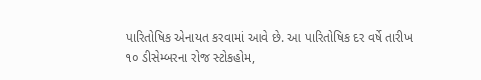પારિતોષિક એનાયત કરવામાં આવે છે. આ પારિતોષિક દર વર્ષે તારીખ ૧૦ ડીસેમ્બરના રોજ સ્ટોકહોમ,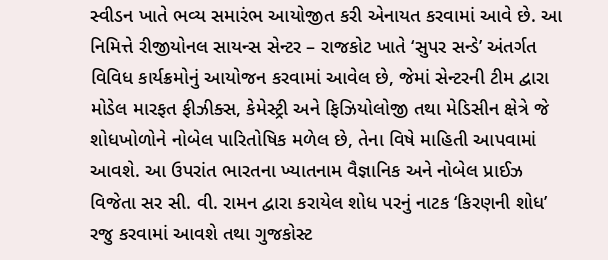સ્વીડન ખાતે ભવ્ય સમારંભ આયોજીત કરી એનાયત કરવામાં આવે છે. આ નિમિત્તે રીજીયોનલ સાયન્સ સેન્ટર – રાજકોટ ખાતે ‘સુપર સન્ડે’ અંતર્ગત વિવિધ કાર્યક્રમોનું આયોજન કરવામાં આવેલ છે, જેમાં સેન્ટરની ટીમ દ્વારા મોડેલ મારફત ફીઝીક્સ, કેમેસ્ટ્રી અને ફિઝિયોલોજી તથા મેડિસીન ક્ષેત્રે જે શોધખોળોને નોબેલ પારિતોષિક મળેલ છે, તેના વિષે માહિતી આપવામાં આવશે. આ ઉપરાંત ભારતના ખ્યાતનામ વૈજ્ઞાનિક અને નોબેલ પ્રાઈઝ વિજેતા સર સી. વી. રામન દ્વારા કરાયેલ શોધ પરનું નાટક ‘કિરણની શોધ’ રજુ કરવામાં આવશે તથા ગુજકોસ્ટ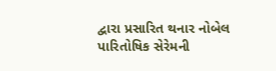દ્વારા પ્રસારિત થનાર નોબેલ પારિતોષિક સેરેમની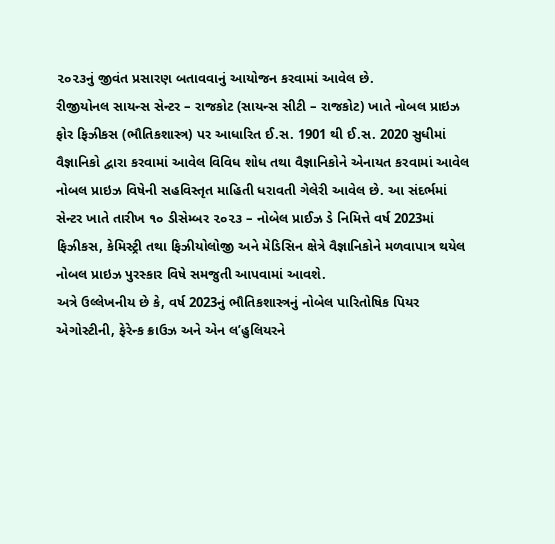૨૦૨૩નું જીવંત પ્રસારણ બતાવવાનું આયોજન કરવામાં આવેલ છે.
રીજીયોનલ સાયન્સ સેન્ટર – રાજકોટ (સાયન્સ સીટી – રાજકોટ) ખાતે નોબલ પ્રાઇઝ ફોર ફિઝીકસ (ભૌતિકશાસ્ત્ર) પર આધારિત ઈ.સ. 1901 થી ઈ.સ. 2020 સુધીમાં વૈજ્ઞાનિકો દ્વારા કરવામાં આવેલ વિવિધ શોધ તથા વૈજ્ઞાનિકોને એનાયત કરવામાં આવેલ નોબલ પ્રાઇઝ વિષેની સહવિસ્તૃત માહિતી ધરાવતી ગેલેરી આવેલ છે. આ સંદર્ભમાં સેન્ટર ખાતે તારીખ ૧૦ ડીસેમ્બર ૨૦૨૩ – નોબેલ પ્રાઈઝ ડે નિમિત્તે વર્ષ 2023માં ફિઝીકસ, કેમિસ્ટ્રી તથા ફિઝીયોલોજી અને મેડિસિન ક્ષેત્રે વૈજ્ઞાનિકોને મળવાપાત્ર થયેલ નોબલ પ્રાઇઝ પુરસ્કાર વિષે સમજુતી આપવામાં આવશે.
અત્રે ઉલ્લેખનીય છે કે, વર્ષ 2023નું ભૌતિકશાસ્ત્રનું નોબેલ પારિતોષિક પિયર એગોસ્ટીની, ફેરેન્ક ક્રાઉઝ અને એન લ’હુલિયરને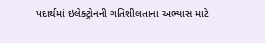પદાર્થમાં ઇલેક્ટ્રોનની ગતિશીલતાના અભ્યાસ માટે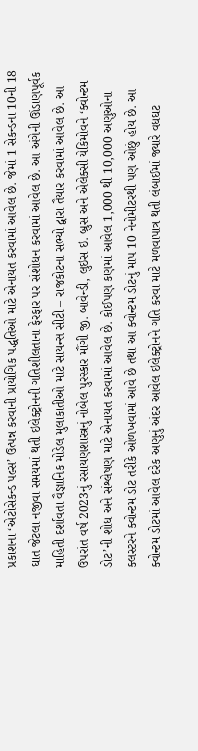પ્રકાશના ‘એટોસેકન્ડ પલ્સ’ ઉત્પન્ન કરવાની પ્રાયોગિક પદ્ધતિઓ માટે એનાયત કરવામાં આવેલ છે. જેમાં 1 સેકન્ડના 10ની 18 ઘાત જેટલા નજીવા સમયમાં થતી ઇલેક્ટ્રોનની ગતિશીલતાના ફેરફાર પર સંશોધન કરવામાં આવેલ છે. આ અંગેની ઊંડાણપૂર્વક માહિતી દર્શાવતા વૈજ્ઞાનિક મોડેલ મુલાકાતીઓ માટે સાયન્સ સીટી – રાજકોટના સભ્યો દ્વારા તૈયાર કરવામાં આવેલ છે. આ ઉપરાંત વર્ષ 2023નું રસાયણશાસ્ત્રનું નોબેલ પુરસ્કાર મૌંગી જી. બાવેન્ડી, લુઇસ ઇ. બ્રુસ અને એલેક્સી યેકિમોવને ‘ક્વોન્ટમ ડોટ’ની શોધ અને સંશ્લેષણ માટે એનાયત કરવામાં આવેલ છે. કોઈપણ કણમાં આવેલ 1,000 થી 10,000 અણુઓના ક્લસ્ટરને ક્વોન્ટમ ડોટ તરીકે ઓળખવામાં આવે છે તથા આ ક્વોન્ટમ ડોટનું માપ 10 નેનોમીટરથી પણ ઓછું હોય છે. આ ક્વોન્ટમ ડોટમાં આવેલ દરેક અણુનું અંદર આવેલ ઇલેક્ટ્રોનને ગતિ કરવા માટે મળવાપાત્ર થતી લંબાઈમાં જ્યારે વધઘટ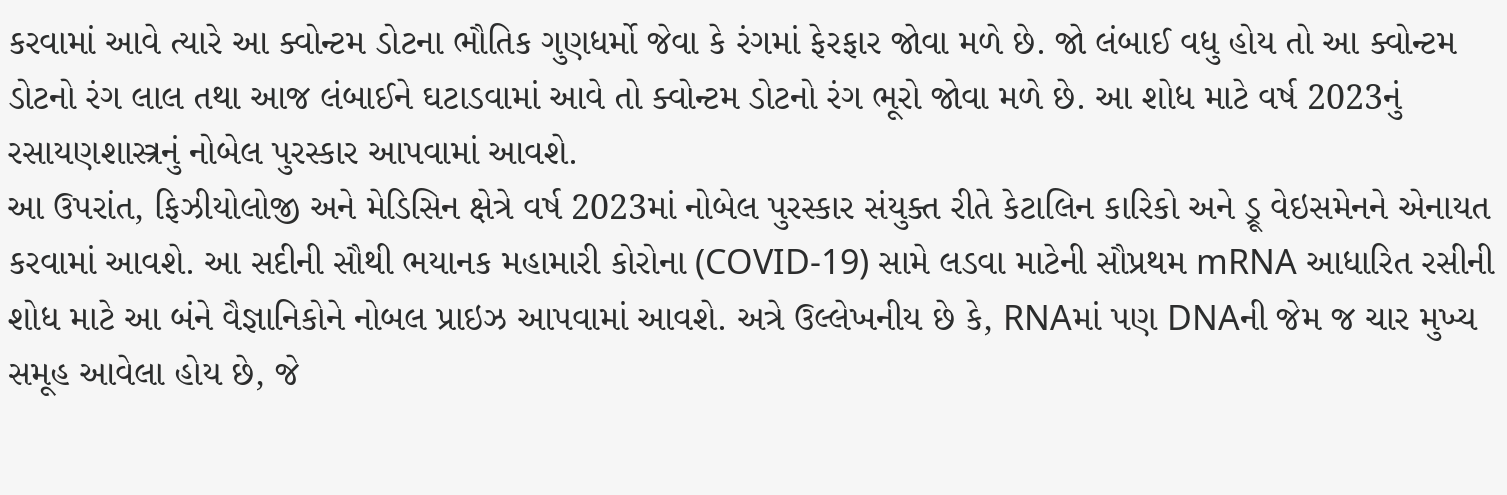કરવામાં આવે ત્યારે આ ક્વોન્ટમ ડોટના ભૌતિક ગુણધર્મો જેવા કે રંગમાં ફેરફાર જોવા મળે છે. જો લંબાઈ વધુ હોય તો આ ક્વોન્ટમ ડોટનો રંગ લાલ તથા આજ લંબાઈને ઘટાડવામાં આવે તો ક્વોન્ટમ ડોટનો રંગ ભૂરો જોવા મળે છે. આ શોધ માટે વર્ષ 2023નું રસાયણશાસ્ત્રનું નોબેલ પુરસ્કાર આપવામાં આવશે.
આ ઉપરાંત, ફિઝીયોલોજી અને મેડિસિન ક્ષેત્રે વર્ષ 2023માં નોબેલ પુરસ્કાર સંયુક્ત રીતે કેટાલિન કારિકો અને ડ્રૂ વેઇસમેનને એનાયત કરવામાં આવશે. આ સદીની સૌથી ભયાનક મહામારી કોરોના (COVID-19) સામે લડવા માટેની સૌપ્રથમ mRNA આધારિત રસીની શોધ માટે આ બંને વૈજ્ઞાનિકોને નોબલ પ્રાઇઝ આપવામાં આવશે. અત્રે ઉલ્લેખનીય છે કે, RNAમાં પણ DNAની જેમ જ ચાર મુખ્ય સમૂહ આવેલા હોય છે, જે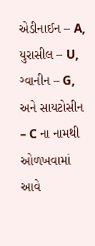એડીનાઈન – A, યુરાસીલ – U, ગ્વાનીન – G, અને સાયટોસીન – C ના નામથી ઓળખવામાં આવે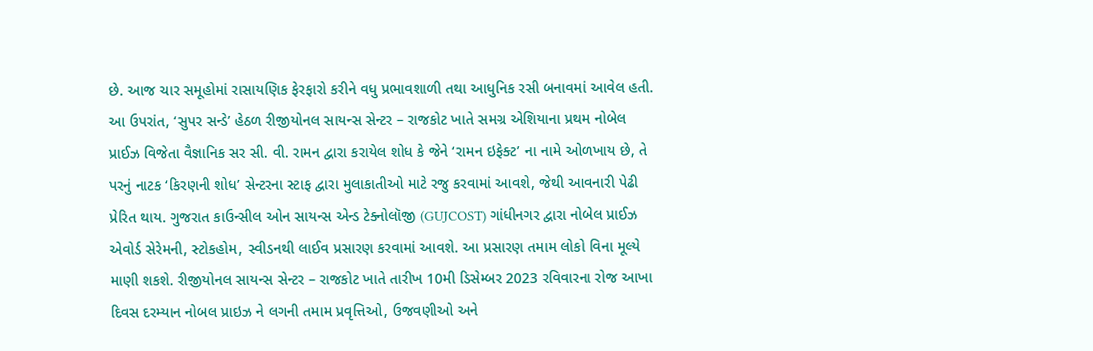છે. આજ ચાર સમૂહોમાં રાસાયણિક ફેરફારો કરીને વધુ પ્રભાવશાળી તથા આધુનિક રસી બનાવમાં આવેલ હતી.
આ ઉપરાંત, ‘સુપર સન્ડે’ હેઠળ રીજીયોનલ સાયન્સ સેન્ટર – રાજકોટ ખાતે સમગ્ર એશિયાના પ્રથમ નોબેલ પ્રાઈઝ વિજેતા વૈજ્ઞાનિક સર સી. વી. રામન દ્વારા કરાયેલ શોધ કે જેને ‘રામન ઇફેક્ટ’ ના નામે ઓળખાય છે, તે પરનું નાટક ‘કિરણની શોધ’ સેન્ટરના સ્ટાફ દ્વારા મુલાકાતીઓ માટે રજુ કરવામાં આવશે, જેથી આવનારી પેઢી પ્રેરિત થાય. ગુજરાત કાઉન્સીલ ઓન સાયન્સ એન્ડ ટેક્નોલૉજી (GUJCOST) ગાંધીનગર દ્વારા નોબેલ પ્રાઈઝ એવોર્ડ સેરેમની, સ્ટોકહોમ, સ્વીડનથી લાઈવ પ્રસારણ કરવામાં આવશે. આ પ્રસારણ તમામ લોકો વિના મૂલ્યે માણી શકશે. રીજીયોનલ સાયન્સ સેન્ટર – રાજકોટ ખાતે તારીખ 10મી ડિસેમ્બર 2023 રવિવારના રોજ આખા દિવસ દરમ્યાન નોબલ પ્રાઇઝ ને લગની તમામ પ્રવૃત્તિઓ, ઉજવણીઓ અને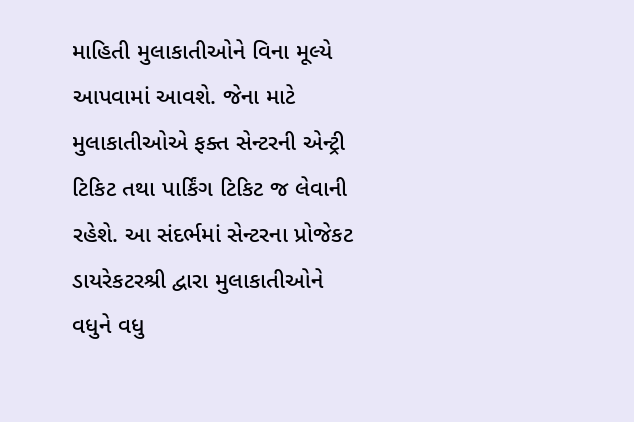માહિતી મુલાકાતીઓને વિના મૂલ્યે આપવામાં આવશે. જેના માટે મુલાકાતીઓએ ફક્ત સેન્ટરની એન્ટ્રી ટિકિટ તથા પાર્કિંગ ટિકિટ જ લેવાની રહેશે. આ સંદર્ભમાં સેન્ટરના પ્રોજેકટ ડાયરેકટરશ્રી દ્વારા મુલાકાતીઓને વધુને વધુ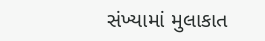સંખ્યામાં મુલાકાત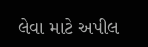લેવા માટે અપીલ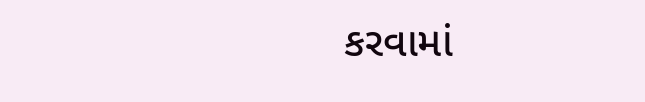કરવામાં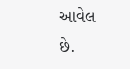આવેલ છે.